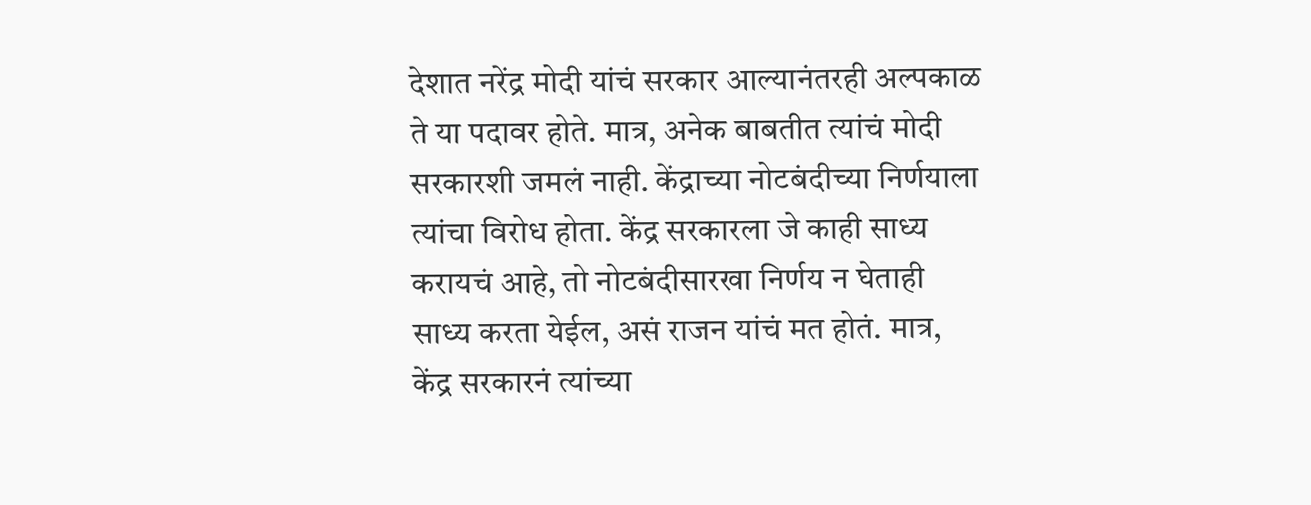देशात नरेंद्र मोदी यांचं सरकार आल्यानंतरही अल्पकाळ ते या पदावर होते. मात्र, अनेक बाबतीत त्यांचं मोदी सरकारशी जमलं नाही. केंद्राच्या नोटबंदीच्या निर्णयाला त्यांचा विरोध होता. केंद्र सरकारला जे काही साध्य करायचं आहे, तो नोटबंदीसारखा निर्णय न घेताही साध्य करता येईल, असं राजन यांचं मत होतं. मात्र, केंद्र सरकारनं त्यांच्या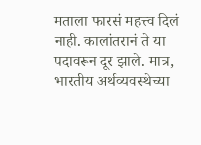मताला फारसं महत्त्व दिलं नाही. कालांतरानं ते या पदावरून दूर झाले. मात्र, भारतीय अर्थव्यवस्थेच्या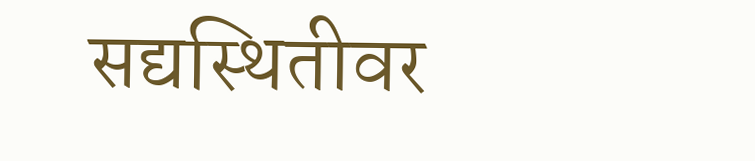सद्यस्थितीवर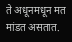ते अधूनमधून मत मांडत असतात.